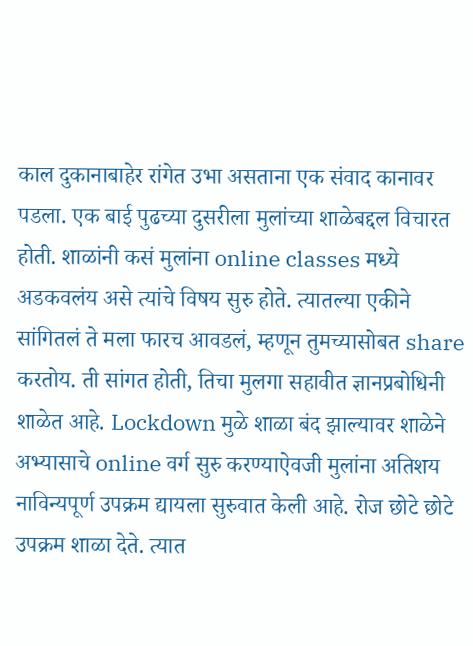काल दुकानाबाहेर रांगेत उभा असताना एक संवाद कानावर पडला. एक बाई पुढच्या दुसरीला मुलांच्या शाळेबद्दल विचारत होती. शाळांनी कसं मुलांना online classes मध्ये अडकवलंय असे त्यांचे विषय सुरु होते. त्यातल्या एकीने सांगितलं ते मला फारच आवडलं, म्हणून तुमच्यासोबत share करतोय. ती सांगत होती, तिचा मुलगा सहावीत ज्ञानप्रबोधिनी शाळेत आहे. Lockdown मुळे शाळा बंद झाल्यावर शाळेने अभ्यासाचे online वर्ग सुरु करण्याऐवजी मुलांना अतिशय नाविन्यपूर्ण उपक्रम द्यायला सुरुवात केली आहे. रोज छोटे छोटे उपक्रम शाळा देते. त्यात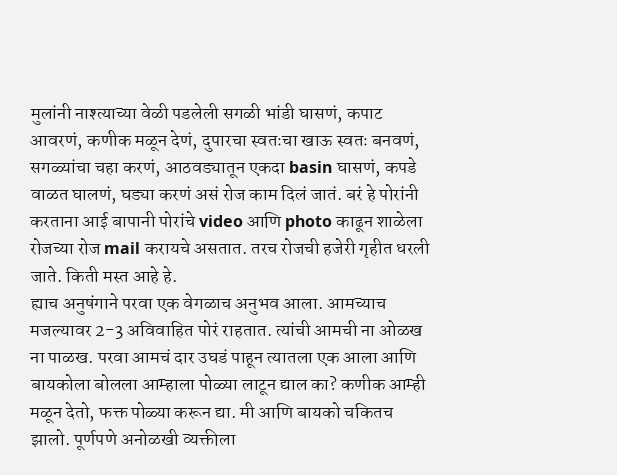मुलांनी नाश्त्याच्या वेळी पडलेली सगळी भांडी घासणं, कपाट आवरणं, कणीक मळून देणं, दुपारचा स्वतःचा खाऊ स्वतः बनवणं, सगळ्यांचा चहा करणं, आठवड्यातून एकदा basin घासणं, कपडे वाळत घालणं, घड्या करणं असं रोज काम दिलं जातं. बरं हे पोरांनी करताना आई बापानी पोरांचे video आणि photo काढून शाळेला रोजच्या रोज mail करायचे असतात. तरच रोजची हजेरी गृहीत धरली जाते. किती मस्त आहे हे.
ह्याच अनुषंगाने परवा एक वेगळाच अनुभव आला. आमच्याच मजल्यावर 2-3 अविवाहित पोरं राहतात. त्यांची आमची ना ओळख ना पाळख. परवा आमचं दार उघडं पाहून त्यातला एक आला आणि बायकोला बोलला आम्हाला पोळ्या लाटून द्याल का? कणीक आम्ही मळून देतो, फक्त पोळ्या करून द्या. मी आणि बायको चकितच झालो. पूर्णपणे अनोळखी व्यक्तीला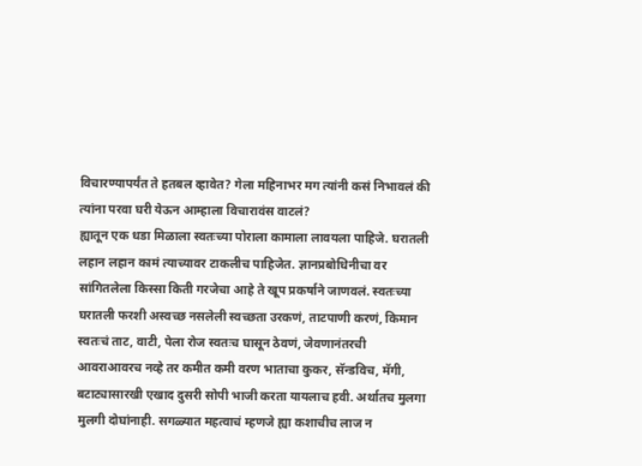विचारण्यापर्यंत ते हतबल व्हावेत? गेला महिनाभर मग त्यांनी कसं निभावलं की त्यांना परवा घरी येऊन आम्हाला विचारावंस वाटलं?
ह्यातून एक धडा मिळाला स्वतःच्या पोराला कामाला लावयला पाहिजे. घरातली लहान लहान कामं त्याच्यावर टाकलीच पाहिजेत. ज्ञानप्रबोधिनीचा वर सांगितलेला किस्सा किती गरजेचा आहे ते खूप प्रकर्षाने जाणवलं. स्वतःच्या घरातली फरशी अस्वच्छ नसलेली स्वच्छता उरकणं, ताटपाणी करणं, किमान स्वतःचं ताट, वाटी, पेला रोज स्वतःच घासून ठेवणं, जेवणानंतरची आवराआवरच नव्हे तर कमीत कमी वरण भाताचा कुकर, सॅन्डविच, मॅगी, बटाट्यासारखी एखाद दुसरी सोपी भाजी करता यायलाच हवी. अर्थातच मुलगा मुलगी दोघांनाही. सगळ्यात महत्वाचं म्हणजे ह्या कशाचीच लाज न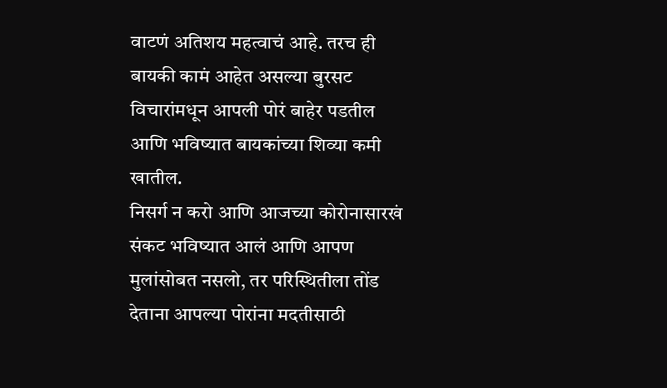वाटणं अतिशय महत्वाचं आहे. तरच ही बायकी कामं आहेत असल्या बुरसट विचारांमधून आपली पोरं बाहेर पडतील आणि भविष्यात बायकांच्या शिव्या कमी खातील.
निसर्ग न करो आणि आजच्या कोरोनासारखं संकट भविष्यात आलं आणि आपण मुलांसोबत नसलो, तर परिस्थितीला तोंड देताना आपल्या पोरांना मदतीसाठी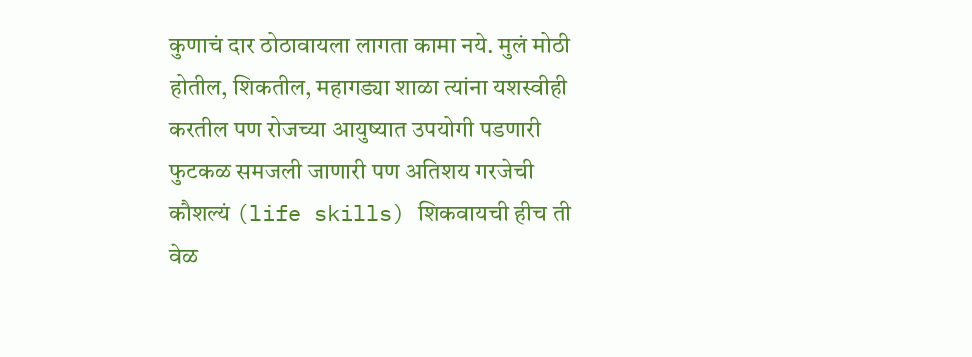कुणाचं दार ठोठावायला लागता कामा नये. मुलं मोठी होतील, शिकतील, महागड्या शाळा त्यांना यशस्वीही करतील पण रोजच्या आयुष्यात उपयोगी पडणारी फुटकळ समजली जाणारी पण अतिशय गरजेची कौशल्यं (life skills) शिकवायची हीच ती वेळ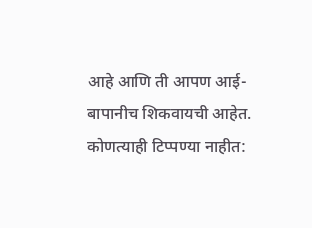आहे आणि ती आपण आई-बापानीच शिकवायची आहेत.
कोणत्याही टिप्पण्या नाहीत: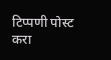टिप्पणी पोस्ट करा